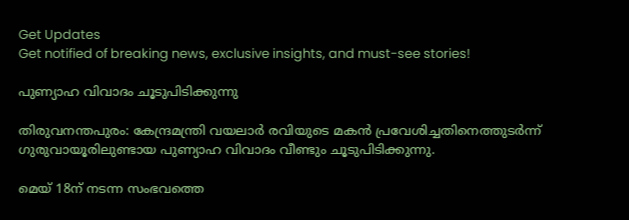Get Updates
Get notified of breaking news, exclusive insights, and must-see stories!

പുണ്യാഹ വിവാദം ചൂടുപിടിക്കുന്നു

തിരുവനന്തപുരം: കേന്ദ്രമന്ത്രി വയലാര്‍ രവിയുടെ മകന്‍ പ്രവേശിച്ചതിനെത്തുടര്‍ന്ന് ഗുരുവായൂരിലുണ്ടായ പുണ്യാഹ വിവാദം വീണ്ടും ചൂടുപിടിക്കുന്നു.

മെയ് 18ന് നടന്ന സംഭവത്തെ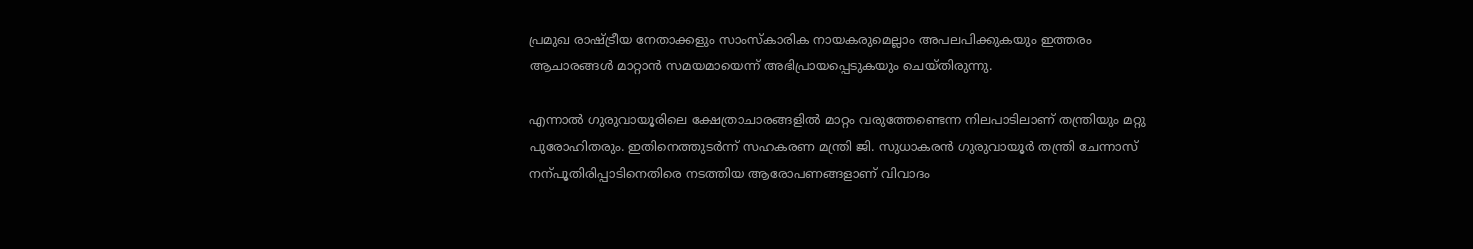പ്രമുഖ രാഷ്ട്രീയ നേതാക്കളും സാംസ്കാരിക നായകരുമെല്ലാം അപലപിക്കുകയും ഇത്തരം ആചാരങ്ങള്‍ മാറ്റാന്‍ സമയമായെന്ന് അഭിപ്രായപ്പെടുകയും ചെയ്തിരുന്നു.

എന്നാല്‍ ഗുരുവായൂരിലെ ക്ഷേത്രാചാരങ്ങളില്‍ മാറ്റം വരുത്തേണ്ടെന്ന നിലപാടിലാണ് തന്ത്രിയും മറ്റു പുരോഹിതരും. ഇതിനെത്തുടര്‍ന്ന് സഹകരണ മന്ത്രി ജി. സുധാകരന്‍ ഗുരുവായൂര്‍ തന്ത്രി ചേന്നാസ് നന്പൂതിരിപ്പാടിനെതിരെ നടത്തിയ ആരോപണങ്ങളാണ് വിവാദം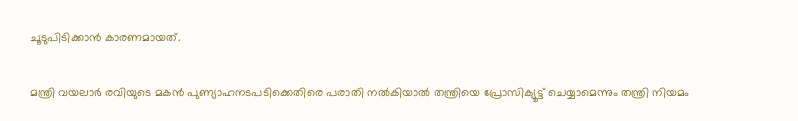ചൂടുപിടിക്കാന്‍ കാരണമായത്.

മന്ത്രി വയലാര്‍ രവിയുടെ മകന്‍ പുണ്യാഹനടപടിക്കെതിരെ പരാതി നല്‍കിയാല്‍ തന്ത്രിയെ പ്രോസിക്യൂട്ട്‌ ചെയ്യാമെന്നും തന്ത്രി നിയമം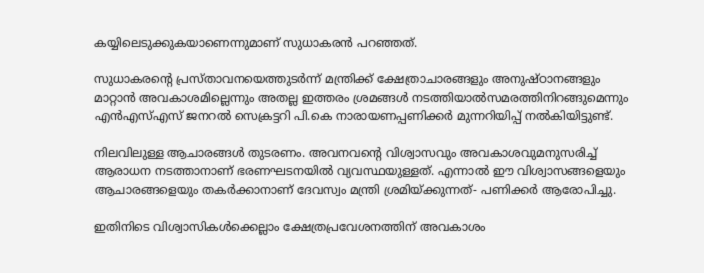കയ്യിലെടുക്കുകയാണെന്നുമാണ്‌ സുധാകരന്‍ പറഞ്ഞത്‌.

സുധാകരന്റെ പ്രസ്‌താവനയെത്തുടര്‍ന്ന്‌ മന്ത്രിക്ക്‌ ക്ഷേത്രാചാരങ്ങളും അനുഷ്‌ഠാനങ്ങളും മാറ്റാന്‍ അവകാശമില്ലെന്നും അതല്ല ഇത്തരം ശ്രമങ്ങള്‍ നടത്തിയാല്‍സമരത്തിനിറങ്ങുമെന്നും എന്‍എസ്‌എസ്‌ ജനറല്‍ സെക്രട്ടറി പി.കെ നാരായണപ്പണിക്കര്‍ മുന്നറിയിപ്പ്‌ നല്‍കിയിട്ടുണ്ട്‌.

നിലവിലുള്ള ആചാരങ്ങള്‍ തുടരണം. അവനവന്റെ വിശ്വാസവും അവകാശവുമനുസരിച്ച്‌ ആരാധന നടത്താനാണ്‌ ഭരണഘടനയില്‍ വ്യവസ്ഥയുള്ളത്‌. എന്നാല്‍ ഈ വിശ്വാസങ്ങളെയും ആചാരങ്ങളെയും തകര്‍ക്കാനാണ്‌ ദേവസ്വം മന്ത്രി ശ്രമിയ്‌ക്കുന്നത്‌- പണിക്കര്‍ ആരോപിച്ചു.

ഇതിനിടെ വിശ്വാസികള്‍ക്കെല്ലാം ക്ഷേത്രപ്രവേശനത്തിന്‌ അവകാശം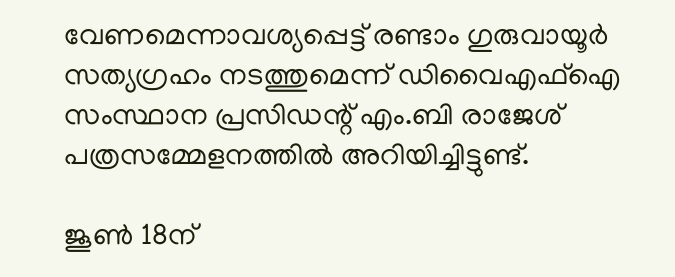വേണമെന്നാവശ്യപ്പെട്ട്‌ രണ്ടാം ഗുരുവായൂര്‍ സത്യഗ്രഹം നടത്തുമെന്ന്‌ ഡിവൈഎഫ്‌ഐ സംസ്ഥാന പ്രസിഡന്റ്‌ എം.ബി രാജേശ്‌ പത്രസമ്മേളനത്തില്‍ അറിയിച്ചിട്ടുണ്ട്‌.

ജൂണ്‍ 18ന്‌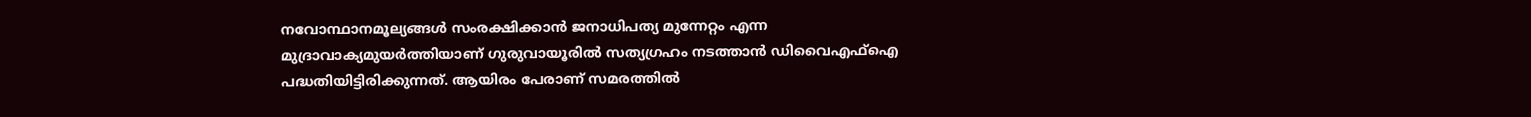നവോന്ഥാനമൂല്യങ്ങള്‍ സംരക്ഷിക്കാന്‍ ജനാധിപത്യ മുന്നേറ്റം എന്ന മുദ്രാവാക്യമുയര്‍ത്തിയാണ്‌ ഗുരുവായൂരില്‍ സത്യഗ്രഹം നടത്താന്‍ ഡിവൈഎഫ്‌ഐ പദ്ധതിയിട്ടിരിക്കുന്നത്‌. ആയിരം പേരാണ്‌ സമരത്തില്‍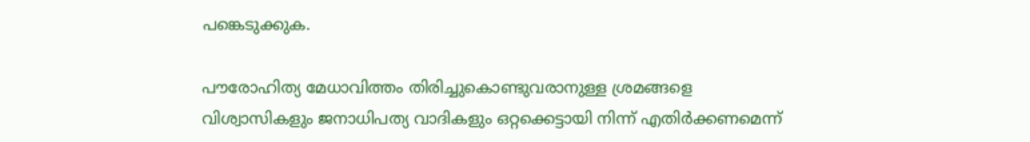പങ്കെടുക്കുക.

പൗരോഹിത്യ മേധാവിത്തം തിരിച്ചുകൊണ്ടുവരാനുള്ള ശ്രമങ്ങളെ വിശ്വാസികളും ജനാധിപത്യ വാദികളും ഒറ്റക്കെട്ടായി നിന്ന്‌ എതിര്‍ക്കണമെന്ന്‌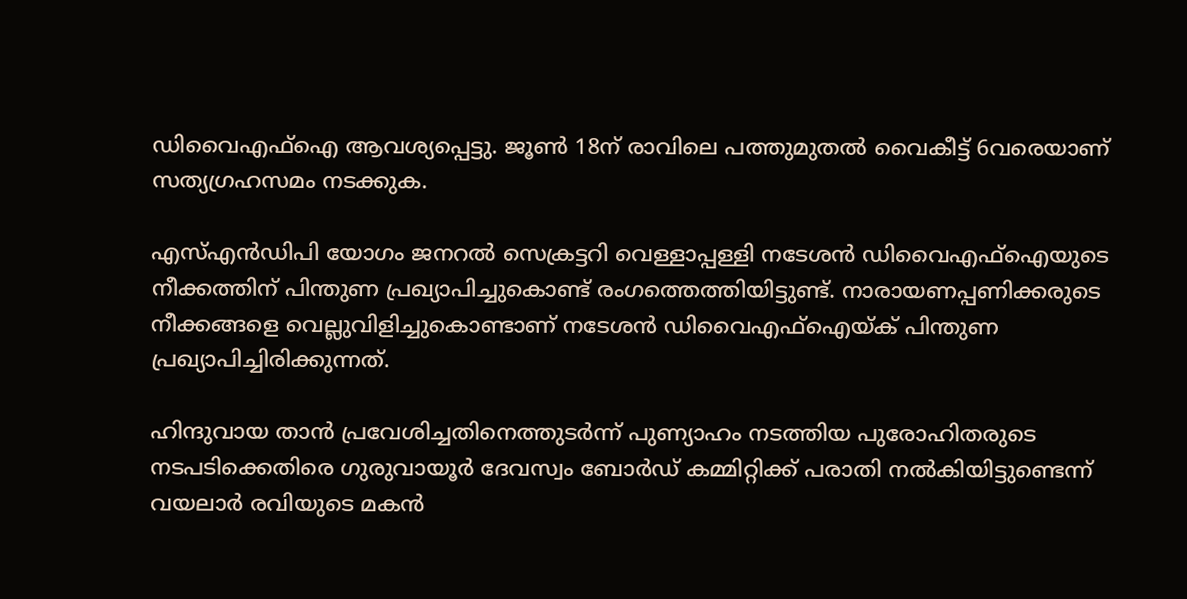ഡിവൈഎഫ്‌ഐ ആവശ്യപ്പെട്ടു. ജൂണ്‍ 18ന്‌ രാവിലെ പത്തുമുതല്‍ വൈകീട്ട്‌ 6വരെയാണ്‌ സത്യഗ്രഹസമം നടക്കുക.

എസ്‌എന്‍ഡിപി യോഗം ജനറല്‍ സെക്രട്ടറി വെള്ളാപ്പള്ളി നടേശന്‍ ഡിവൈഎഫ്‌ഐയുടെ നീക്കത്തിന്‌ പിന്തുണ പ്രഖ്യാപിച്ചുകൊണ്ട്‌ രംഗത്തെത്തിയിട്ടുണ്ട്‌. നാരായണപ്പണിക്കരുടെ നീക്കങ്ങളെ വെല്ലുവിളിച്ചുകൊണ്ടാണ്‌ നടേശന്‍ ഡിവൈഎഫ്‌ഐയ്‌ക്‌ പിന്തുണ പ്രഖ്യാപിച്ചിരിക്കുന്നത്‌.

ഹിന്ദുവായ താന്‍ പ്രവേശിച്ചതിനെത്തുടര്‍ന്ന്‌ പുണ്യാഹം നടത്തിയ പുരോഹിതരുടെ നടപടിക്കെതിരെ ഗുരുവായൂര്‍ ദേവസ്വം ബോര്‍ഡ്‌ കമ്മിറ്റിക്ക്‌ പരാതി നല്‍കിയിട്ടുണ്ടെന്ന്‌ വയലാര്‍ രവിയുടെ മകന്‍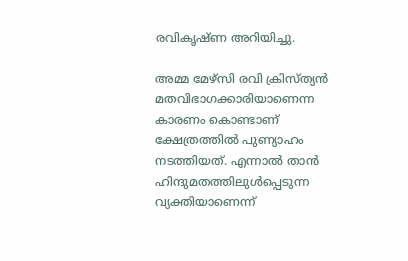രവികൃഷ്‌ണ അറിയിച്ചു.

അമ്മ മേഴ്‌സി രവി ക്രിസ്‌ത്യന്‍ മതവിഭാഗക്കാരിയാണെന്ന കാരണം കൊണ്ടാണ്‌ ക്ഷേത്രത്തില്‍ പുണ്യാഹം നടത്തിയത്‌. എന്നാല്‍ താന്‍ ഹിന്ദുമതത്തിലുള്‍പ്പെടുന്ന വ്യക്തിയാണെന്ന്‌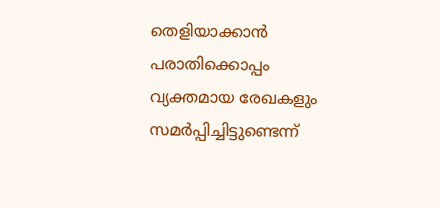തെളിയാക്കാന്‍ പരാതിക്കൊപ്പം വ്യക്തമായ രേഖകളും സമര്‍പ്പിച്ചിട്ടുണ്ടെന്ന്‌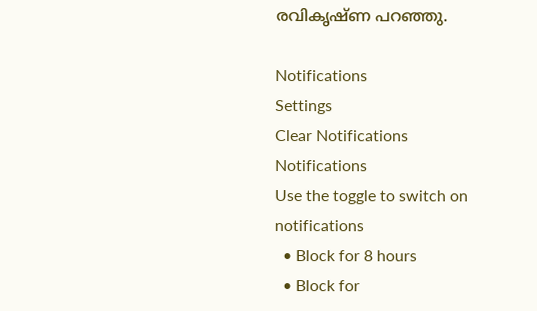രവികൃഷ്‌ണ പറഞ്ഞു.

Notifications
Settings
Clear Notifications
Notifications
Use the toggle to switch on notifications
  • Block for 8 hours
  • Block for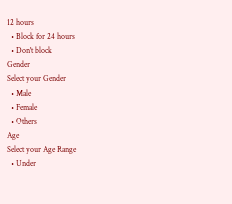12 hours
  • Block for 24 hours
  • Don't block
Gender
Select your Gender
  • Male
  • Female
  • Others
Age
Select your Age Range
  • Under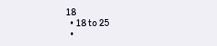18
  • 18 to 25
  •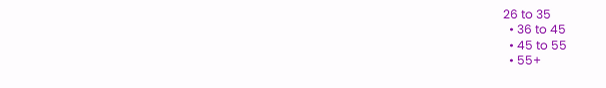26 to 35
  • 36 to 45
  • 45 to 55
  • 55+